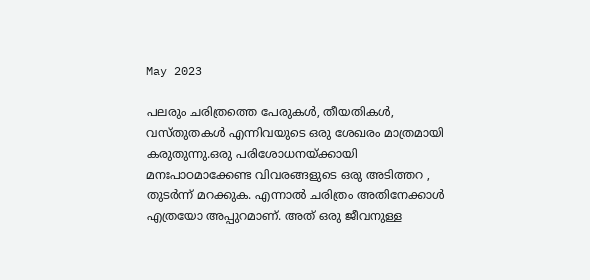May 2023

പലരും ചരിത്രത്തെ പേരുകൾ, തീയതികൾ, വസ്‌തുതകൾ എന്നിവയുടെ ഒരു ശേഖരം മാത്രമായി കരുതുന്നു.ഒരു പരിശോധനയ്‌ക്കായി മനഃപാഠമാക്കേണ്ട വിവരങ്ങളുടെ ഒരു അടിത്തറ , തുടർന്ന് മറക്കുക. എന്നാൽ ചരിത്രം അതിനേക്കാൾ എത്രയോ അപ്പുറമാണ്. അത് ഒരു ജീവനുള്ള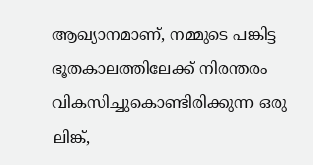ആഖ്യാനമാണ്, നമ്മുടെ പങ്കിട്ട ഭൂതകാലത്തിലേക്ക് നിരന്തരം വികസിച്ചുകൊണ്ടിരിക്കുന്ന ഒരു ലിങ്ക്,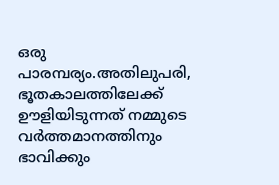ഒരു പാരമ്പര്യം.അതിലുപരി, ഭൂതകാലത്തിലേക്ക് ഊളിയിടുന്നത് നമ്മുടെ വർത്തമാനത്തിനും ഭാവിക്കും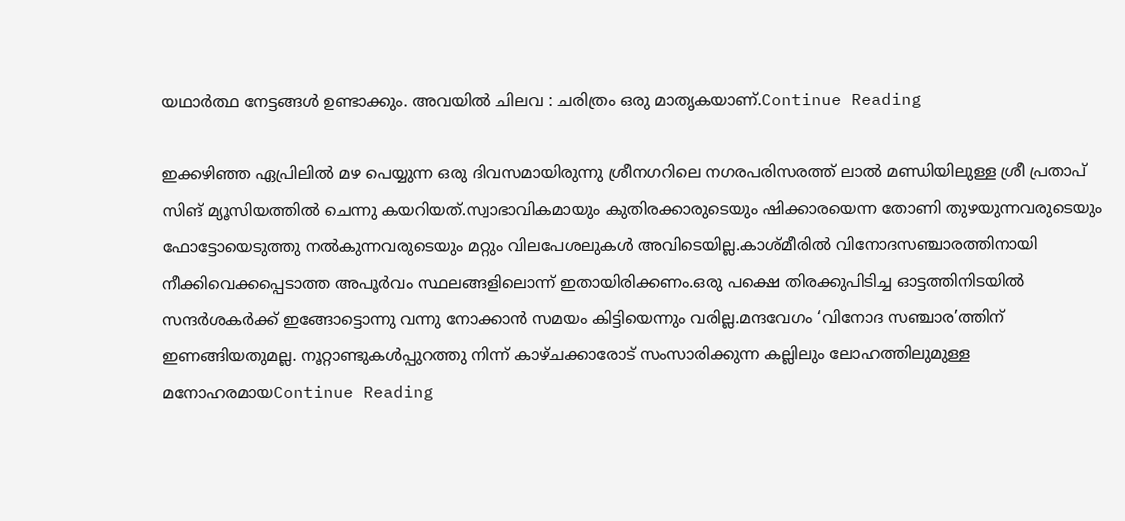യഥാർത്ഥ നേട്ടങ്ങൾ ഉണ്ടാക്കും. അവയിൽ ചിലവ : ചരിത്രം ഒരു മാതൃകയാണ്.Continue Reading

ഇക്കഴിഞ്ഞ ഏപ്രിലില്‍ മഴ പെയ്യുന്ന ഒരു ദിവസമായിരുന്നു ശ്രീനഗറിലെ നഗരപരിസരത്ത് ലാല്‍ മണ്ഡിയിലുള്ള ശ്രീ പ്രതാപ് സിങ് മ്യൂസിയത്തില്‍ ചെന്നു കയറിയത്.സ്വാഭാവികമായും കുതിരക്കാരുടെയും ഷിക്കാരയെന്ന തോണി തുഴയുന്നവരുടെയും ഫോട്ടോയെടുത്തു നല്‍കുന്നവരുടെയും മറ്റും വിലപേശലുകള്‍ അവിടെയില്ല.കാശ്മീരില്‍ വിനോദസഞ്ചാരത്തിനായി നീക്കിവെക്കപ്പെടാത്ത അപൂര്‍വം സ്ഥലങ്ങളിലൊന്ന് ഇതായിരിക്കണം.ഒരു പക്ഷെ തിരക്കുപിടിച്ച ഓട്ടത്തിനിടയില്‍ സന്ദര്‍ശകര്‍ക്ക് ഇങ്ങോട്ടൊന്നു വന്നു നോക്കാന്‍ സമയം കിട്ടിയെന്നും വരില്ല.മന്ദവേഗം ‘വിനോദ സഞ്ചാര’ത്തിന് ഇണങ്ങിയതുമല്ല. നൂറ്റാണ്ടുകള്‍പ്പുറത്തു നിന്ന് കാഴ്ചക്കാരോട് സംസാരിക്കുന്ന കല്ലിലും ലോഹത്തിലുമുള്ള മനോഹരമായContinue Reading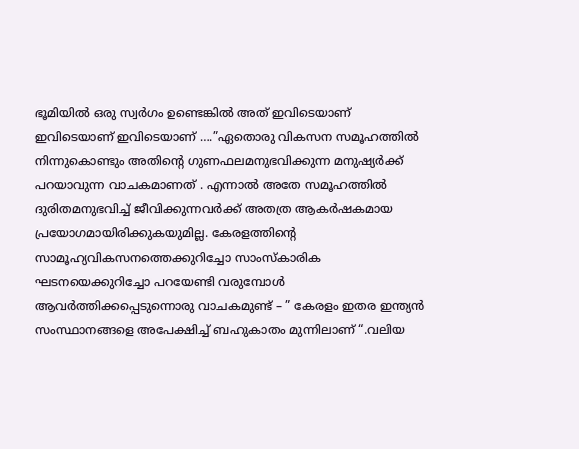ഭൂമിയിൽ ഒരു സ്വർഗം ഉണ്ടെങ്കിൽ അത് ഇവിടെയാണ് ഇവിടെയാണ് ഇവിടെയാണ് ….”ഏതൊരു വികസന സമൂഹത്തിൽ നിന്നുകൊണ്ടും അതിന്റെ ഗുണഫലമനുഭവിക്കുന്ന മനുഷ്യർക്ക് പറയാവുന്ന വാചകമാണത് . എന്നാൽ അതേ സമൂഹത്തിൽ ദുരിതമനുഭവിച്ച് ജീവിക്കുന്നവർക്ക് അതത്ര ആകർഷകമായ പ്രയോഗമായിരിക്കുകയുമില്ല. കേരളത്തിന്റെ സാമൂഹ്യവികസനത്തെക്കുറിച്ചോ സാംസ്കാരിക ഘടനയെക്കുറിച്ചോ പറയേണ്ടി വരുമ്പോൾ ആവർത്തിക്കപ്പെടുന്നൊരു വാചകമുണ്ട് – ” കേരളം ഇതര ഇന്ത്യൻ സംസ്ഥാനങ്ങളെ അപേക്ഷിച്ച് ബഹുകാതം മുന്നിലാണ് “.വലിയ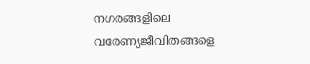നഗരങ്ങളിലെ വരേണ്യജീവിതങ്ങളെ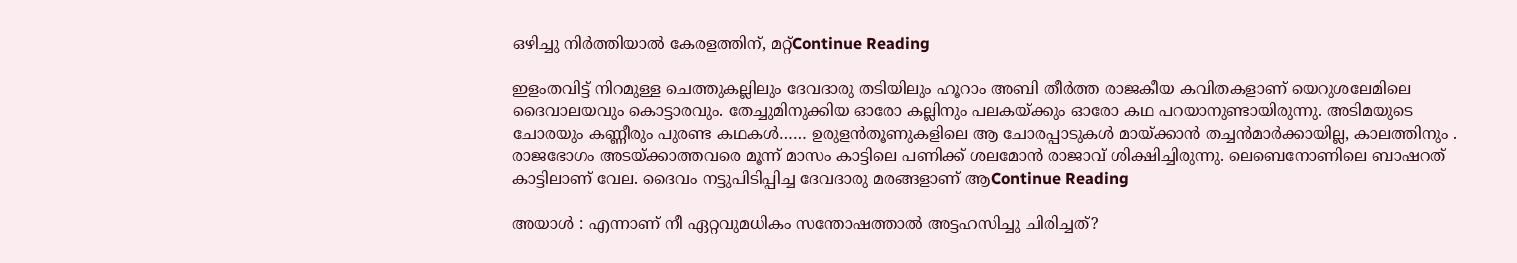ഒഴിച്ചു നിർത്തിയാൽ കേരളത്തിന്, മറ്റ്Continue Reading

ഇളംതവിട്ട് നിറമുള്ള ചെത്തുകല്ലിലും ദേവദാരു തടിയിലും ഹൂറാം അബി തീർത്ത രാജകീയ കവിതകളാണ് യെറുശലേമിലെ ദൈവാലയവും കൊട്ടാരവും. തേച്ചുമിനുക്കിയ ഓരോ കല്ലിനും പലകയ്ക്കും ഓരോ കഥ പറയാനുണ്ടായിരുന്നു. അടിമയുടെ ചോരയും കണ്ണീരും പുരണ്ട കഥകൾ…… ഉരുളൻതൂണുകളിലെ ആ ചോരപ്പാടുകൾ മായ്ക്കാൻ തച്ചൻമാർക്കായില്ല, കാലത്തിനും . രാജഭോഗം അടയ്ക്കാത്തവരെ മൂന്ന് മാസം കാട്ടിലെ പണിക്ക് ശലമോൻ രാജാവ് ശിക്ഷിച്ചിരുന്നു. ലെബെനോണിലെ ബാഷറത് കാട്ടിലാണ് വേല. ദൈവം നട്ടുപിടിപ്പിച്ച ദേവദാരു മരങ്ങളാണ് ആContinue Reading

അയാൾ : എന്നാണ് നീ ഏറ്റവുമധികം സന്തോഷത്താൽ അട്ടഹസിച്ചു ചിരിച്ചത്?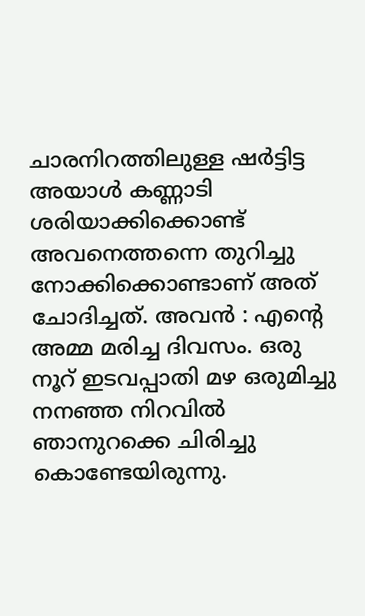ചാരനിറത്തിലുള്ള ഷർട്ടിട്ട അയാൾ കണ്ണാടി ശരിയാക്കിക്കൊണ്ട് അവനെത്തന്നെ തുറിച്ചു നോക്കിക്കൊണ്ടാണ് അത് ചോദിച്ചത്. അവൻ : എൻ്റെ അമ്മ മരിച്ച ദിവസം. ഒരു നൂറ് ഇടവപ്പാതി മഴ ഒരുമിച്ചു നനഞ്ഞ നിറവിൽ ഞാനുറക്കെ ചിരിച്ചു കൊണ്ടേയിരുന്നു.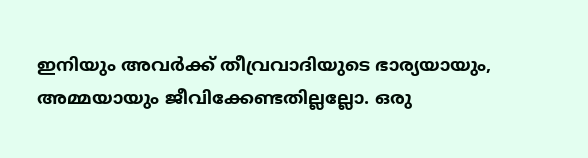ഇനിയും അവർക്ക് തീവ്രവാദിയുടെ ഭാര്യയായും, അമ്മയായും ജീവിക്കേണ്ടതില്ലല്ലോ. ഒരു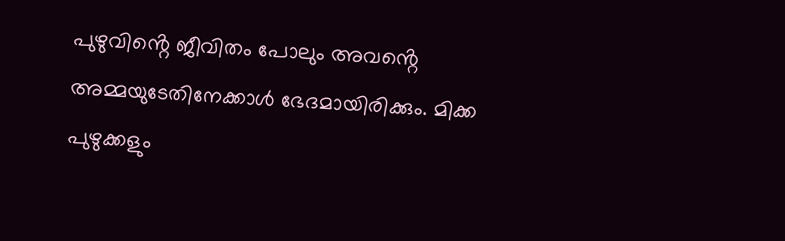പുഴുവിൻ്റെ ജീവിതം പോലും അവൻ്റെ അമ്മയുടേതിനേക്കാൾ ഭേദമായിരിക്കും. മിക്ക പുഴുക്കളും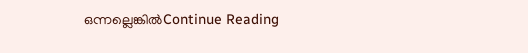ഒന്നല്ലെങ്കിൽContinue Reading